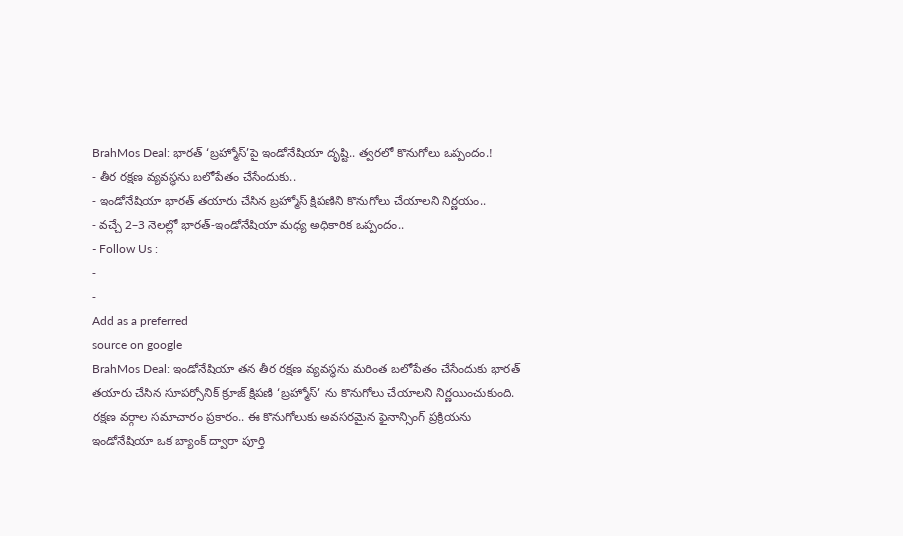BrahMos Deal: భారత్ ‘బ్రహ్మోస్’పై ఇండోనేషియా దృష్టి.. త్వరలో కొనుగోలు ఒప్పందం.!
- తీర రక్షణ వ్యవస్థను బలోపేతం చేసేందుకు..
- ఇండోనేషియా భారత్ తయారు చేసిన బ్రహ్మోస్ క్షిపణిని కొనుగోలు చేయాలని నిర్ణయం..
- వచ్చే 2–3 నెలల్లో భారత్-ఇండోనేషియా మధ్య అధికారిక ఒప్పందం..
- Follow Us :
-
-
Add as a preferred
source on google
BrahMos Deal: ఇండోనేషియా తన తీర రక్షణ వ్యవస్థను మరింత బలోపేతం చేసేందుకు భారత్ తయారు చేసిన సూపర్సోనిక్ క్రూజ్ క్షిపణి ‘బ్రహ్మోస్’ ను కొనుగోలు చేయాలని నిర్ణయించుకుంది. రక్షణ వర్గాల సమాచారం ప్రకారం.. ఈ కొనుగోలుకు అవసరమైన ఫైనాన్సింగ్ ప్రక్రియను ఇండోనేషియా ఒక బ్యాంక్ ద్వారా పూర్తి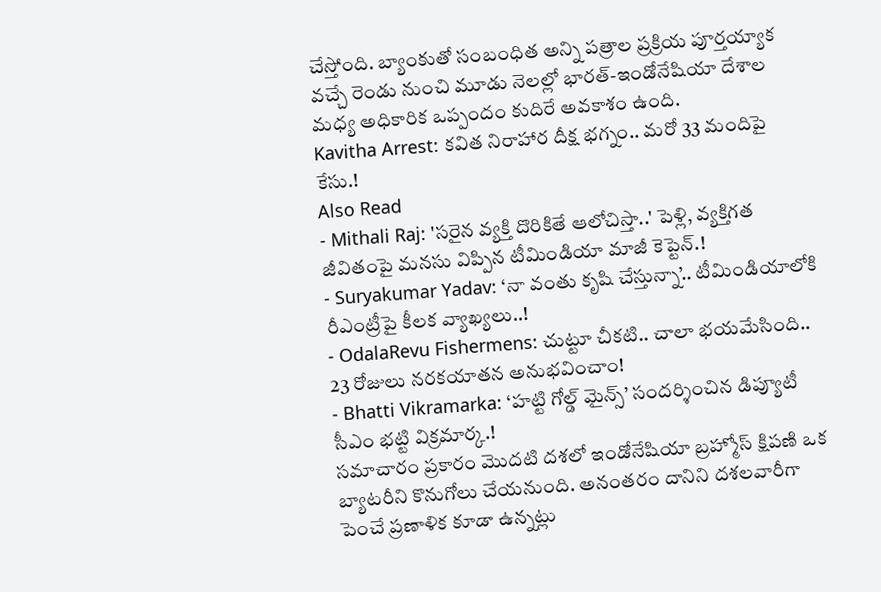చేస్తోంది. బ్యాంకుతో సంబంధిత అన్ని పత్రాల ప్రక్రియ పూర్తయ్యాక వచ్చే రెండు నుంచి మూడు నెలల్లో భారత్-ఇండోనేషియా దేశాల మధ్య అధికారిక ఒప్పందం కుదిరే అవకాశం ఉంది.
Kavitha Arrest: కవిత నిరాహార దీక్ష భగ్నం.. మరో 33 మందిపై కేసు.!
Also Read
- Mithali Raj: 'సరైన వ్యక్తి దొరికితే ఆలోచిస్తా..' పెళ్లి, వ్యక్తిగత జీవితంపై మనసు విప్పిన టీమిండియా మాజీ కెప్టెన్.!
- Suryakumar Yadav: ‘నా వంతు కృషి చేస్తున్నా’.. టీమిండియాలోకి రీఎంట్రీపై కీలక వ్యాఖ్యలు..!
- OdalaRevu Fishermens: చుట్టూ చీకటి.. చాలా భయమేసింది.. 23 రోజులు నరకయాతన అనుభవించాం!
- Bhatti Vikramarka: ‘హట్టి గోల్డ్ మైన్స్’ సందర్శించిన డిప్యూటీ సీఎం భట్టి విక్రమార్క.!
సమాచారం ప్రకారం మొదటి దశలో ఇండోనేషియా బ్రహ్మోస్ క్షిపణి ఒక బ్యాటరీని కొనుగోలు చేయనుంది. అనంతరం దానిని దశలవారీగా పెంచే ప్రణాళిక కూడా ఉన్నట్లు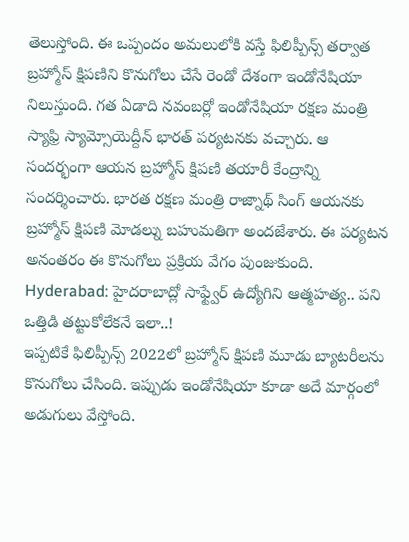తెలుస్తోంది. ఈ ఒప్పందం అమలులోకి వస్తే ఫిలిప్పీన్స్ తర్వాత బ్రహ్మోస్ క్షిపణిని కొనుగోలు చేసే రెండో దేశంగా ఇండోనేషియా నిలుస్తుంది. గత ఏడాది నవంబర్లో ఇండోనేషియా రక్షణ మంత్రి స్యాఫ్రి స్యామ్సోయెద్దీన్ భారత్ పర్యటనకు వచ్చారు. ఆ సందర్భంగా ఆయన బ్రహ్మోస్ క్షిపణి తయారీ కేంద్రాన్ని సందర్శించారు. భారత రక్షణ మంత్రి రాజ్నాథ్ సింగ్ ఆయనకు బ్రహ్మోస్ క్షిపణి మోడల్ను బహుమతిగా అందజేశారు. ఈ పర్యటన అనంతరం ఈ కొనుగోలు ప్రక్రియ వేగం పుంజుకుంది.
Hyderabad: హైదరాబాద్లో సాఫ్ట్వేర్ ఉద్యోగిని ఆత్మహత్య.. పని ఒత్తిడి తట్టుకోలేకనే ఇలా..!
ఇప్పటికే ఫిలిప్పీన్స్ 2022లో బ్రహ్మోస్ క్షిపణి మూడు బ్యాటరీలను కొనుగోలు చేసింది. ఇప్పుడు ఇండోనేషియా కూడా అదే మార్గంలో అడుగులు వేస్తోంది.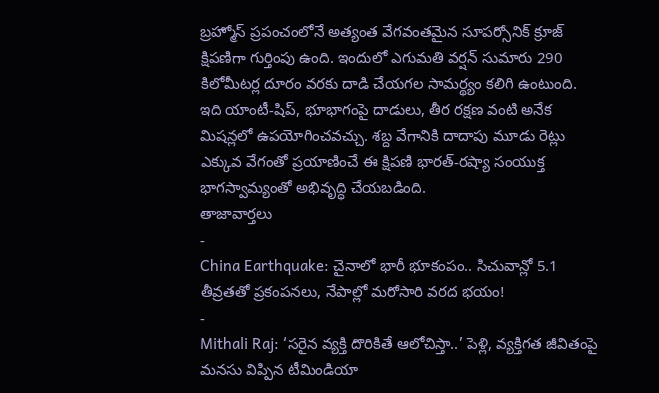బ్రహ్మోస్ ప్రపంచంలోనే అత్యంత వేగవంతమైన సూపర్సోనిక్ క్రూజ్ క్షిపణిగా గుర్తింపు ఉంది. ఇందులో ఎగుమతి వర్షన్ సుమారు 290 కిలోమీటర్ల దూరం వరకు దాడి చేయగల సామర్థ్యం కలిగి ఉంటుంది. ఇది యాంటీ-షిప్, భూభాగంపై దాడులు, తీర రక్షణ వంటి అనేక మిషన్లలో ఉపయోగించవచ్చు. శబ్ద వేగానికి దాదాపు మూడు రెట్లు ఎక్కువ వేగంతో ప్రయాణించే ఈ క్షిపణి భారత్-రష్యా సంయుక్త భాగస్వామ్యంతో అభివృద్ధి చేయబడింది.
తాజావార్తలు
-
China Earthquake: చైనాలో భారీ భూకంపం.. సిచువాన్లో 5.1 తీవ్రతతో ప్రకంపనలు, నేపాల్లో మరోసారి వరద భయం!
-
Mithali Raj: ‘సరైన వ్యక్తి దొరికితే ఆలోచిస్తా..’ పెళ్లి, వ్యక్తిగత జీవితంపై మనసు విప్పిన టీమిండియా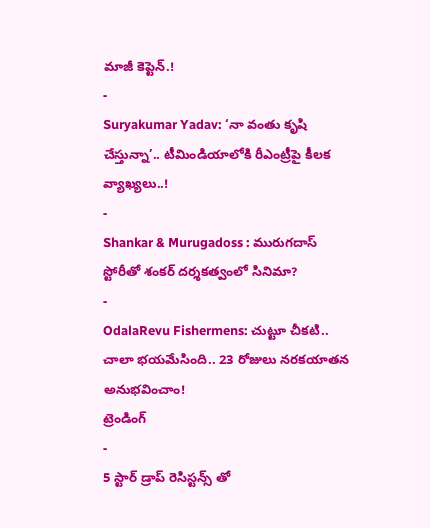మాజీ కెప్టెన్.!
-
Suryakumar Yadav: ‘నా వంతు కృషి చేస్తున్నా’.. టీమిండియాలోకి రీఎంట్రీపై కీలక వ్యాఖ్యలు..!
-
Shankar & Murugadoss : మురుగదాస్ స్టోరీతో శంకర్ దర్శకత్వంలో సినిమా?
-
OdalaRevu Fishermens: చుట్టూ చీకటి.. చాలా భయమేసింది.. 23 రోజులు నరకయాతన అనుభవించాం!
ట్రెండింగ్
-
5 స్టార్ డ్రాప్ రెసిస్టన్స్ తో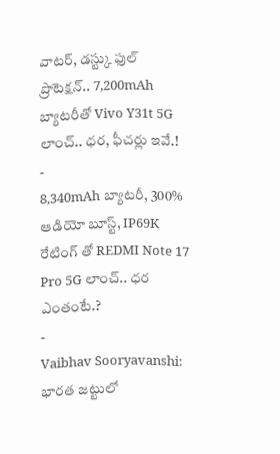వాటర్, డస్ట్కు ఫుల్ ప్రొటెక్షన్.. 7,200mAh బ్యాటరీతో Vivo Y31t 5G లాంచ్.. ధర, ఫీచర్లు ఇవే.!
-
8,340mAh బ్యాటరీ, 300% ఆడియో బూస్ట్, IP69K రేటింగ్ తో REDMI Note 17 Pro 5G లాంచ్.. ధర ఎంతంటే.?
-
Vaibhav Sooryavanshi: భారత జట్టులో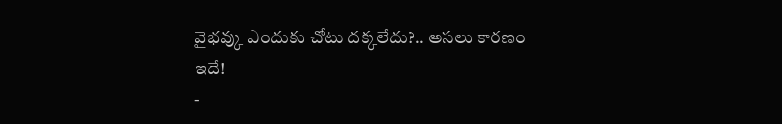వైభవ్కు ఎందుకు చోటు దక్కలేదు?.. అసలు కారణం ఇదే!
-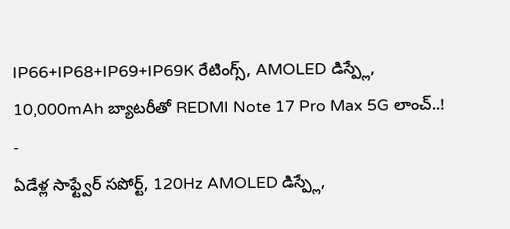IP66+IP68+IP69+IP69K రేటింగ్స్, AMOLED డిస్ప్లే, 10,000mAh బ్యాటరీతో REDMI Note 17 Pro Max 5G లాంచ్..!
-
ఏడేళ్ల సాఫ్ట్వేర్ సపోర్ట్, 120Hz AMOLED డిస్ప్లే,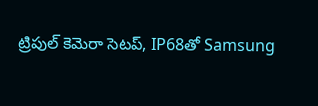ట్రిపుల్ కెమెరా సెటప్, IP68తో Samsung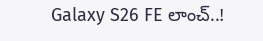Galaxy S26 FE లాంచ్..!